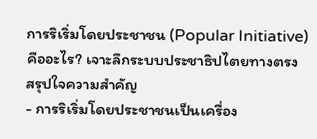การริเริ่มโดยประชาชน (Popular Initiative) คืออะไร? เจาะลึกระบบประชาธิปไตยทางตรง
สรุปใจความสำคัญ
- การริเริ่มโดยประชาชนเป็นเครื่อง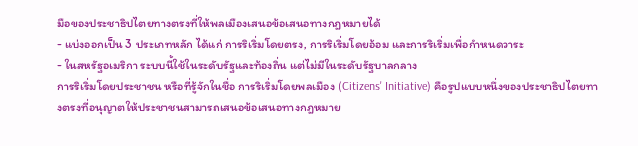มือของประชาธิปไตยทางตรงที่ให้พลเมืองเสนอข้อเสนอทางกฎหมายได้
- แบ่งออกเป็น 3 ประเภทหลัก ได้แก่ การริเริ่มโดยตรง, การริเริ่มโดยอ้อม และการริเริ่มเพื่อกำหนดวาระ
- ในสหรัฐอเมริกา ระบบนี้ใช้ในระดับรัฐและท้องถิ่น แต่ไม่มีในระดับรัฐบาลกลาง
การริเริ่มโดยประชาชน หรือที่รู้จักในชื่อ การริเริ่มโดยพลเมือง (Citizens' Initiative) คือรูปแบบหนึ่งของประชาธิปไตยทางตรงที่อนุญาตให้ประชาชนสามารถเสนอข้อเสนอทางกฎหมาย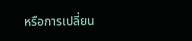หรือการเปลี่ยน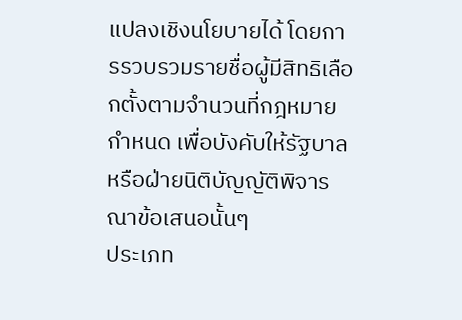แปลงเชิงนโยบายได้ โดยการรวบรวมรายชื่อผู้มีสิทธิเลือกตั้งตามจำนวนที่กฎหมายกำหนด เพื่อบังคับให้รัฐบาลหรือฝ่ายนิติบัญญัติพิจารณาข้อเสนอนั้นๆ
ประเภท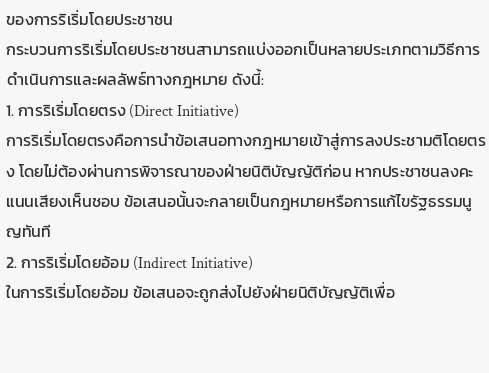ของการริเริ่มโดยประชาชน
กระบวนการริเริ่มโดยประชาชนสามารถแบ่งออกเป็นหลายประเภทตามวิธีการดำเนินการและผลลัพธ์ทางกฎหมาย ดังนี้:
1. การริเริ่มโดยตรง (Direct Initiative)
การริเริ่มโดยตรงคือการนำข้อเสนอทางกฎหมายเข้าสู่การลงประชามติโดยตรง โดยไม่ต้องผ่านการพิจารณาของฝ่ายนิติบัญญัติก่อน หากประชาชนลงคะแนนเสียงเห็นชอบ ข้อเสนอนั้นจะกลายเป็นกฎหมายหรือการแก้ไขรัฐธรรมนูญทันที
2. การริเริ่มโดยอ้อม (Indirect Initiative)
ในการริเริ่มโดยอ้อม ข้อเสนอจะถูกส่งไปยังฝ่ายนิติบัญญัติเพื่อ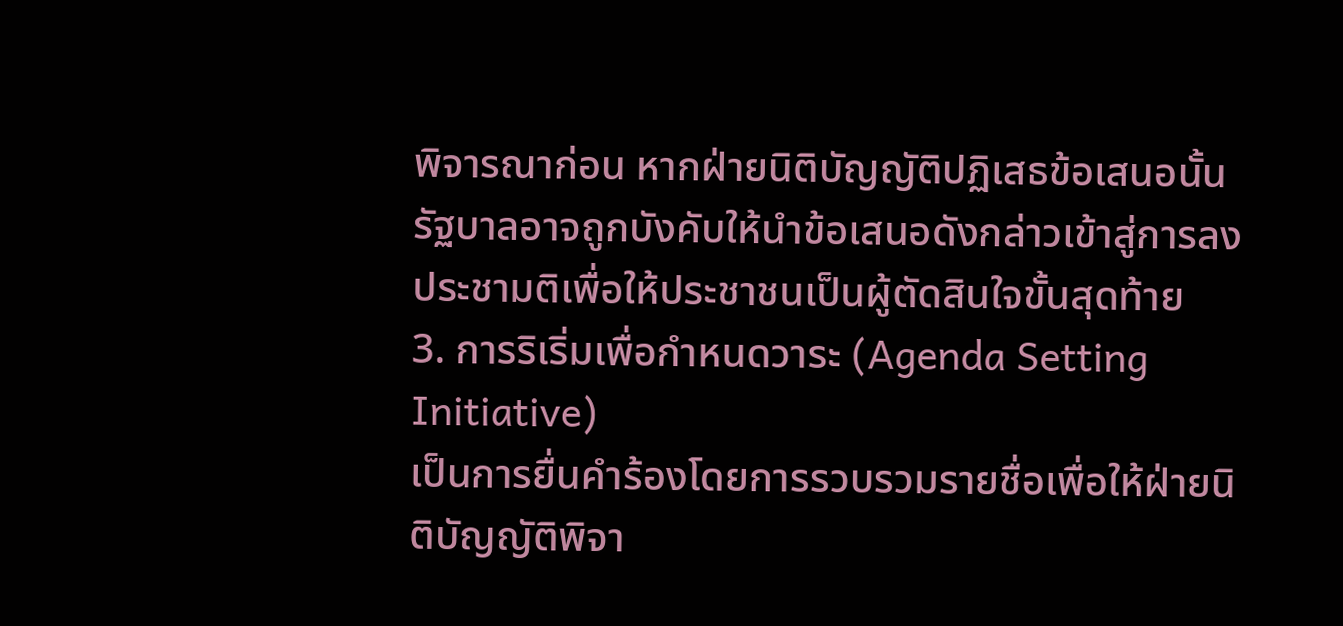พิจารณาก่อน หากฝ่ายนิติบัญญัติปฏิเสธข้อเสนอนั้น รัฐบาลอาจถูกบังคับให้นำข้อเสนอดังกล่าวเข้าสู่การลงประชามติเพื่อให้ประชาชนเป็นผู้ตัดสินใจขั้นสุดท้าย
3. การริเริ่มเพื่อกำหนดวาระ (Agenda Setting Initiative)
เป็นการยื่นคำร้องโดยการรวบรวมรายชื่อเพื่อให้ฝ่ายนิติบัญญัติพิจา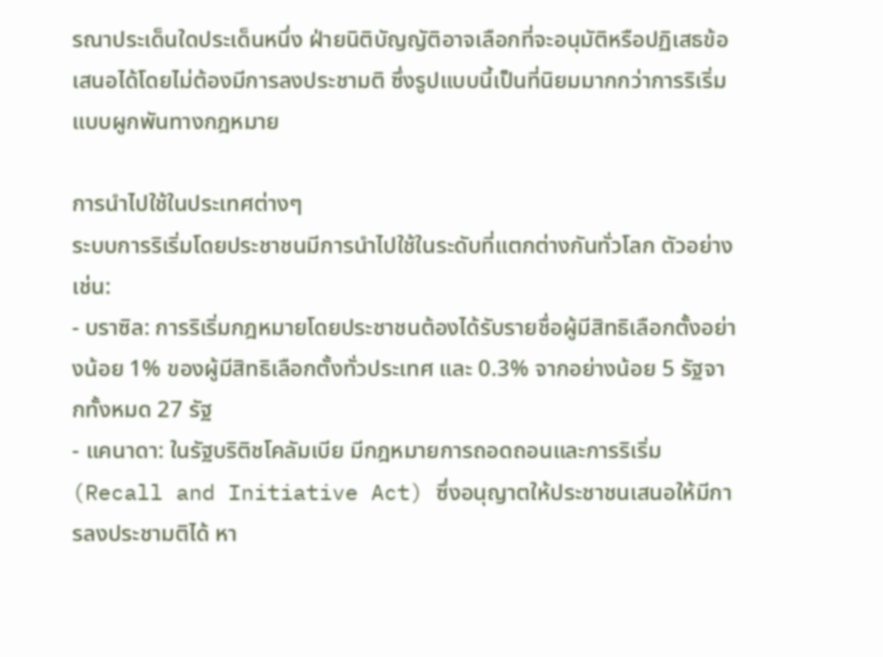รณาประเด็นใดประเด็นหนึ่ง ฝ่ายนิติบัญญัติอาจเลือกที่จะอนุมัติหรือปฏิเสธข้อเสนอได้โดยไม่ต้องมีการลงประชามติ ซึ่งรูปแบบนี้เป็นที่นิยมมากกว่าการริเริ่มแบบผูกพันทางกฎหมาย

การนำไปใช้ในประเทศต่างๆ
ระบบการริเริ่มโดยประชาชนมีการนำไปใช้ในระดับที่แตกต่างกันทั่วโลก ตัวอย่างเช่น:
- บราซิล: การริเริ่มกฎหมายโดยประชาชนต้องได้รับรายชื่อผู้มีสิทธิเลือกตั้งอย่างน้อย 1% ของผู้มีสิทธิเลือกตั้งทั่วประเทศ และ 0.3% จากอย่างน้อย 5 รัฐจากทั้งหมด 27 รัฐ
- แคนาดา: ในรัฐบริติชโคลัมเบีย มีกฎหมายการถอดถอนและการริเริ่ม (Recall and Initiative Act) ซึ่งอนุญาตให้ประชาชนเสนอให้มีการลงประชามติได้ หา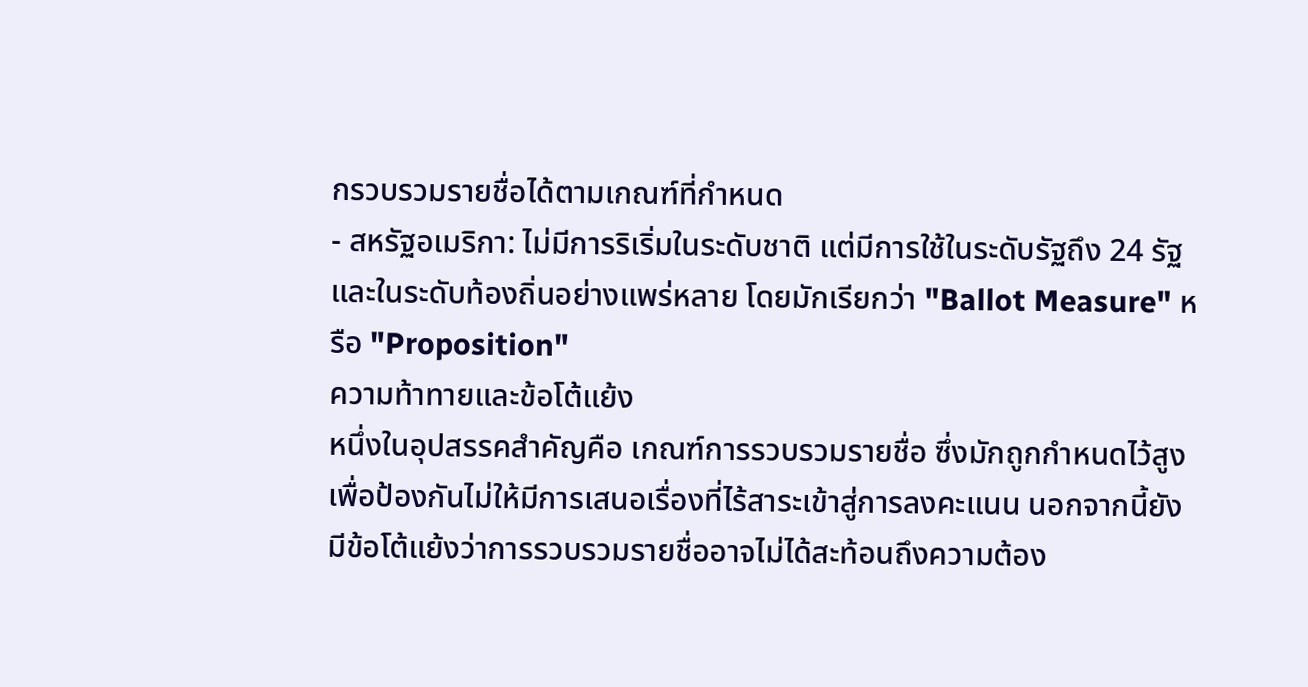กรวบรวมรายชื่อได้ตามเกณฑ์ที่กำหนด
- สหรัฐอเมริกา: ไม่มีการริเริ่มในระดับชาติ แต่มีการใช้ในระดับรัฐถึง 24 รัฐ และในระดับท้องถิ่นอย่างแพร่หลาย โดยมักเรียกว่า "Ballot Measure" หรือ "Proposition"
ความท้าทายและข้อโต้แย้ง
หนึ่งในอุปสรรคสำคัญคือ เกณฑ์การรวบรวมรายชื่อ ซึ่งมักถูกกำหนดไว้สูงเพื่อป้องกันไม่ให้มีการเสนอเรื่องที่ไร้สาระเข้าสู่การลงคะแนน นอกจากนี้ยังมีข้อโต้แย้งว่าการรวบรวมรายชื่ออาจไม่ได้สะท้อนถึงความต้อง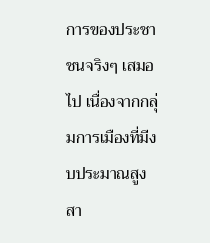การของประชาชนจริงๆ เสมอไป เนื่องจากกลุ่มการเมืองที่มีงบประมาณสูงสา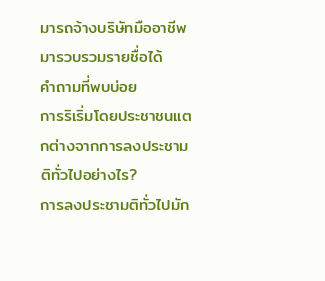มารถจ้างบริษัทมืออาชีพมารวบรวมรายชื่อได้
คำถามที่พบบ่อย
การริเริ่มโดยประชาชนแตกต่างจากการลงประชามติทั่วไปอย่างไร?
การลงประชามติทั่วไปมัก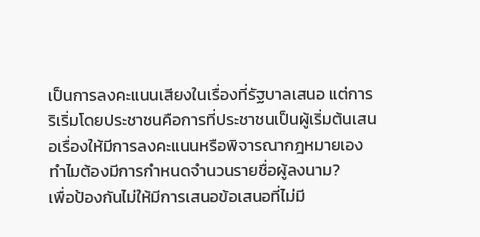เป็นการลงคะแนนเสียงในเรื่องที่รัฐบาลเสนอ แต่การริเริ่มโดยประชาชนคือการที่ประชาชนเป็นผู้เริ่มต้นเสนอเรื่องให้มีการลงคะแนนหรือพิจารณากฎหมายเอง
ทำไมต้องมีการกำหนดจำนวนรายชื่อผู้ลงนาม?
เพื่อป้องกันไม่ให้มีการเสนอข้อเสนอที่ไม่มี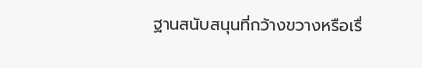ฐานสนับสนุนที่กว้างขวางหรือเรื่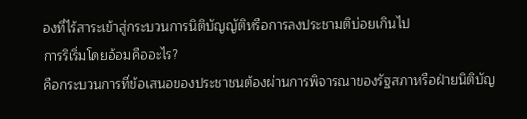องที่ไร้สาระเข้าสู่กระบวนการนิติบัญญัติหรือการลงประชามติบ่อยเกินไป
การริเริ่มโดยอ้อมคืออะไร?
คือกระบวนการที่ข้อเสนอของประชาชนต้องผ่านการพิจารณาของรัฐสภาหรือฝ่ายนิติบัญ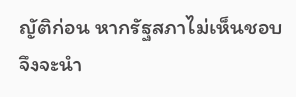ญัติก่อน หากรัฐสภาไม่เห็นชอบ จึงจะนำ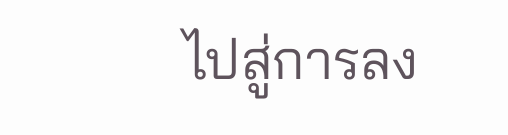ไปสู่การลง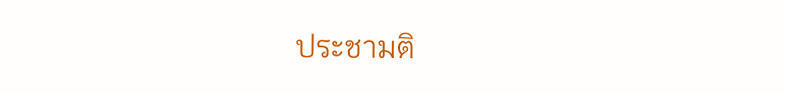ประชามติ